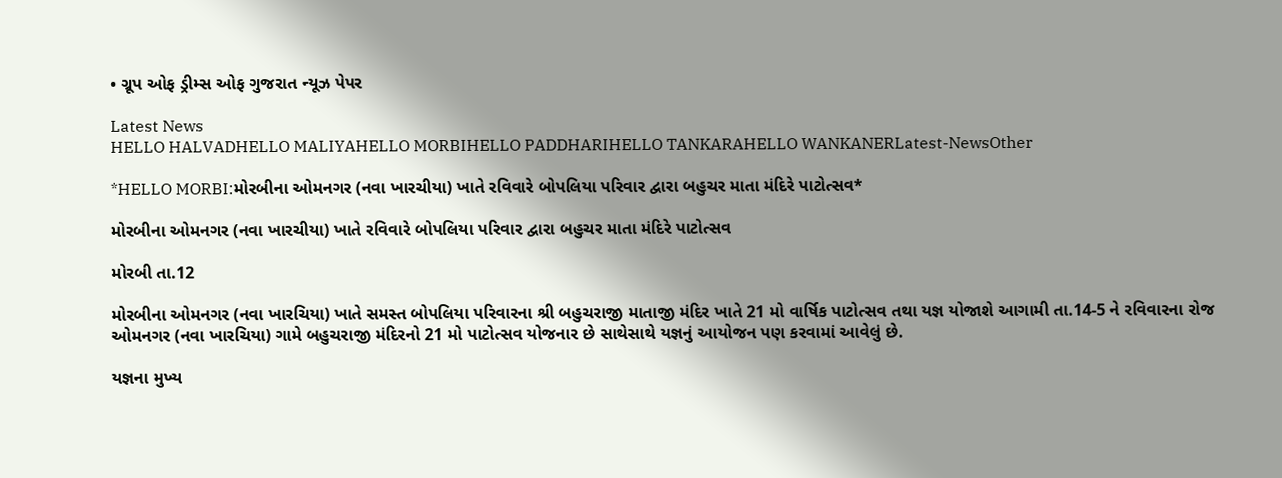• ગ્રૂપ ઓફ ડ્રીમ્સ ઓફ ગુજરાત ન્યૂઝ પેપર

Latest News
HELLO HALVADHELLO MALIYAHELLO MORBIHELLO PADDHARIHELLO TANKARAHELLO WANKANERLatest-NewsOther

*HELLO MORBI:મોરબીના ઓમનગર (નવા ખારચીયા) ખાતે રવિવારે બોપલિયા પરિવાર દ્વારા બહુચર માતા મંદિરે પાટોત્સવ*

મોરબીના ઓમનગર (નવા ખારચીયા) ખાતે રવિવારે બોપલિયા પરિવાર દ્વારા બહુચર માતા મંદિરે પાટોત્સવ

મોરબી તા.12

મોરબીના ઓમનગર (નવા ખારચિયા) ખાતે સમસ્ત બોપલિયા પરિવારના શ્રી બહુચરાજી માતાજી મંદિર ખાતે 21 મો વાર્ષિક પાટોત્સવ તથા યજ્ઞ યોજાશે આગામી તા.14-5 ને રવિવારના રોજ ઓમનગર (નવા ખારચિયા) ગામે બહુચરાજી મંદિરનો 21 મો પાટોત્સવ યોજનાર છે સાથેસાથે યજ્ઞનું આયોજન પણ કરવામાં આવેલું છે.

યજ્ઞના મુખ્ય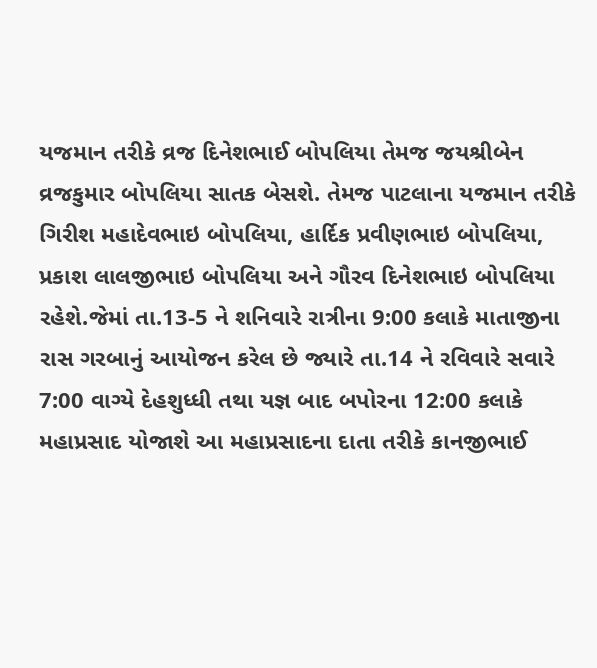યજમાન તરીકે વ્રજ દિનેશભાઈ બોપલિયા તેમજ જયશ્રીબેન વ્રજકુમાર બોપલિયા સાતક બેસશે. તેમજ પાટલાના યજમાન તરીકે ગિરીશ મહાદેવભાઇ બોપલિયા, હાર્દિક પ્રવીણભાઇ બોપલિયા, પ્રકાશ લાલજીભાઇ બોપલિયા અને ગૌરવ દિનેશભાઇ બોપલિયા રહેશે.જેમાં તા.13-5 ને શનિવારે રાત્રીના 9:00 કલાકે માતાજીના રાસ ગરબાનું આયોજન કરેલ છે જ્યારે તા.14 ને રવિવારે સવારે 7:00 વાગ્યે દેહશુધ્ધી તથા યજ્ઞ બાદ બપોરના 12:00 કલાકે મહાપ્રસાદ યોજાશે આ મહાપ્રસાદના દાતા તરીકે કાનજીભાઈ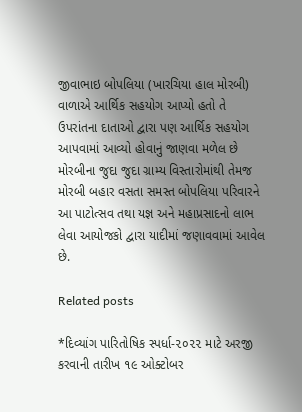જીવાભાઇ બોપલિયા (ખારચિયા હાલ મોરબી) વાળાએ આર્થિક સહયોગ આપ્યો હતો તે ઉપરાંતના દાતાઓ દ્વારા પણ આર્થિક સહયોગ આપવામાં આવ્યો હોવાનું જાણવા મળેલ છે મોરબીના જુદા જુદા ગ્રામ્ય વિસ્તારોમાંથી તેમજ મોરબી બહાર વસતા સમસ્ત બોપલિયા પરિવારને આ પાટોત્સવ તથા યજ્ઞ અને મહાપ્રસાદનો લાભ લેવા આયોજકો દ્વારા યાદીમાં જણાવવામાં આવેલ છે.

Related posts

*દિવ્યાંગ પારિતોષિક સ્પર્ધા-૨૦૨૨ માટે અરજી કરવાની તારીખ ૧૯ ઓક્ટોબર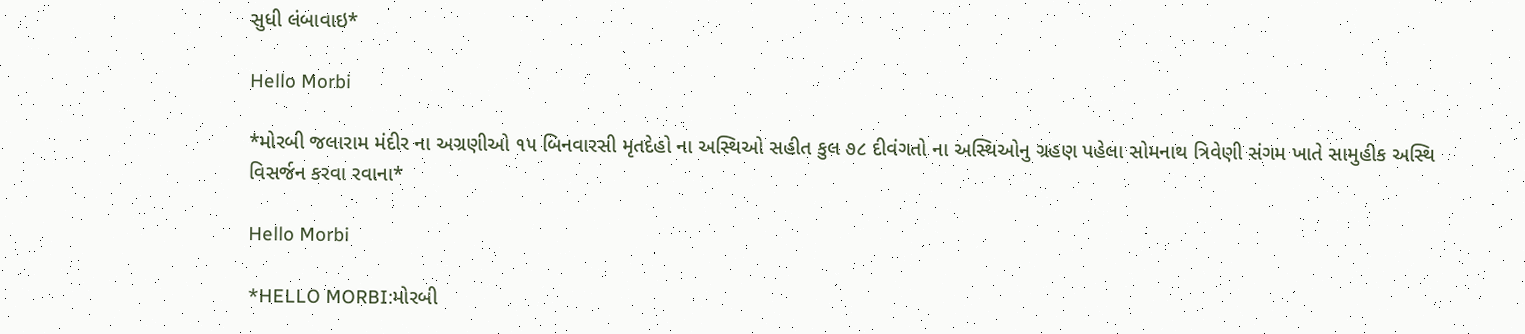સુધી લંબાવાઇ*

Hello Morbi

*મોરબી જલારામ મંદીર ના અગ્રણીઓ ૧૫ બિનવારસી મૃતદેહો ના અસ્થિઓ સહીત કુલ ૭૮ દીવંગતો ના અસ્થિઓનુ ગ્રહણ પહેલા સોમનાથ ત્રિવેણી સંગમ ખાતે સામુહીક અસ્થિ વિસર્જન કરવા રવાના*

Hello Morbi

*HELLO MORBI:મોરબી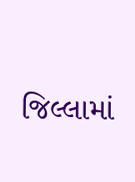જિલ્લામાં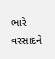ભારે વરસાદને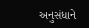અનુસંધાને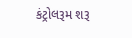કંટ્રોલરૂમ શરૂ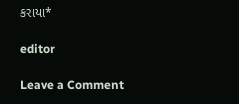કરાયા*

editor

Leave a Comment